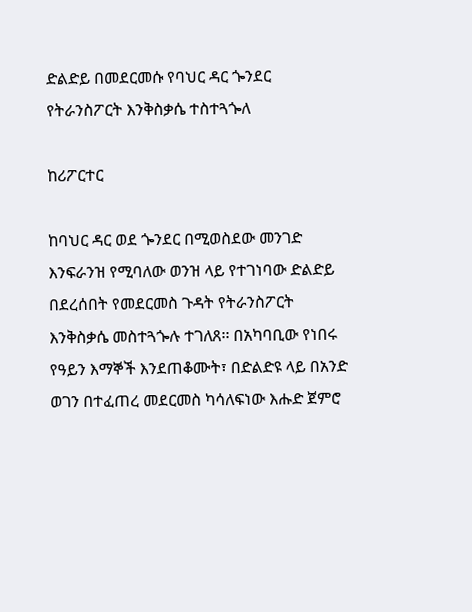ድልድይ በመደርመሱ የባህር ዳር ጐንደር የትራንስፖርት እንቅስቃሴ ተስተጓጐለ

ከሪፖርተር

ከባህር ዳር ወደ ጐንደር በሚወስደው መንገድ እንፍራንዝ የሚባለው ወንዝ ላይ የተገነባው ድልድይ በደረሰበት የመደርመስ ጉዳት የትራንስፖርት እንቅስቃሴ መስተጓጐሉ ተገለጸ፡፡ በአካባቢው የነበሩ የዓይን እማኞች እንደጠቆሙት፣ በድልድዩ ላይ በአንድ ወገን በተፈጠረ መደርመስ ካሳለፍነው እሑድ ጀምሮ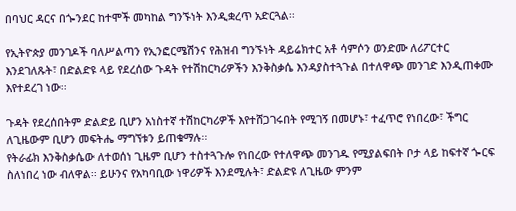በባህር ዳርና በጐንደር ከተሞች መካከል ግንኙነት እንዲቋረጥ አድርጓል፡፡

የኢትዮጵያ መንገዶች ባለሥልጣን የኢንፎርሜሽንና የሕዝብ ግንኙነት ዳይሬክተር አቶ ሳምሶን ወንድሙ ለሪፖርተር እንደገለጹት፣ በድልድዩ ላይ የደረሰው ጉዳት የተሽከርካሪዎችን እንቅስቃሴ እንዳያስተጓጉል በተለዋጭ መንገድ እንዲጠቀሙ እየተደረገ ነው፡፡

ጉዳት የደረሰበትም ድልድይ ቢሆን አነስተኛ ተሽከርካሪዎች እየተሸጋገሩበት የሚገኝ በመሆኑ፣ ተፈጥሮ የነበረው፣ ችግር ለጊዜውም ቢሆን መፍትሔ ማግኘቱን ይጠቁማሉ፡፡
የትራፊክ እንቅስቃሴው ለተወሰነ ጊዜም ቢሆን ተስተጓጉሎ የነበረው የተለዋጭ መንገዱ የሚያልፍበት ቦታ ላይ ከፍተኛ ጐርፍ ስለነበረ ነው ብለዋል፡፡ ይሁንና የአካባቢው ነዋሪዎች እንደሚሉት፣ ድልድዩ ለጊዜው ምንም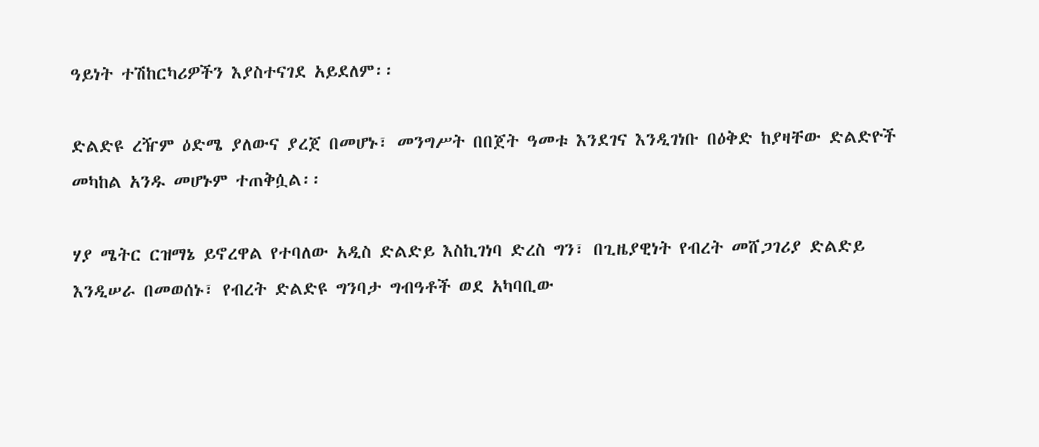ዓይነት ተሽከርካሪዎችን እያስተናገደ አይደለም፡፡

ድልድዩ ረዥም ዕድሜ ያለውና ያረጀ በመሆኑ፣ መንግሥት በበጀት ዓመቱ እንደገና እንዲገነቡ በዕቅድ ከያዛቸው ድልድዮች መካከል አንዱ መሆኑም ተጠቅሷል፡፡

ሃያ ሜትር ርዝማኔ ይኖረዋል የተባለው አዲስ ድልድይ እስኪገነባ ድረስ ግን፣ በጊዜያዊነት የብረት መሸጋገሪያ ድልድይ እንዲሠራ በመወሰኑ፣ የብረት ድልድዩ ግንባታ ግብዓቶች ወደ አካባቢው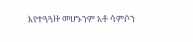እየተጓጓዙ መሆኑንም አቶ ሳምሶን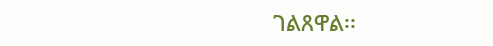ገልጸዋል፡፡